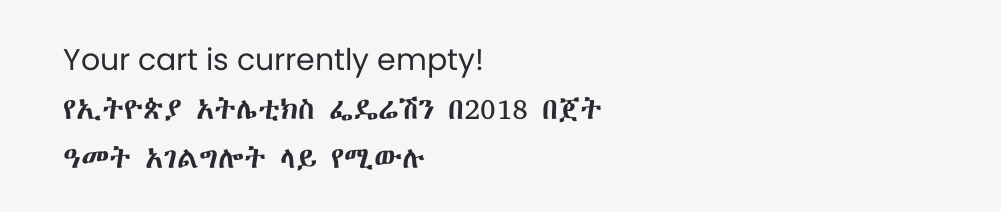Your cart is currently empty!
የኢትዮጵያ አትሌቲክስ ፌዴሬሽን በ2018 በጀት ዓመት አገልግሎት ላይ የሚውሉ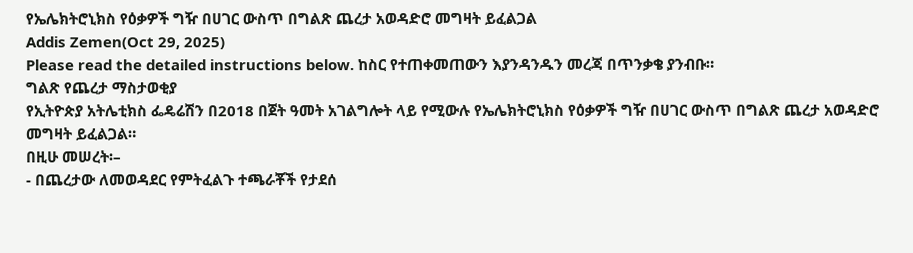የኤሌክትሮኒክስ የዕቃዎች ግዥ በሀገር ውስጥ በግልጽ ጨረታ አወዳድሮ መግዛት ይፈልጋል
Addis Zemen(Oct 29, 2025)
Please read the detailed instructions below. ከስር የተጠቀመጠውን እያንዳንዱን መረጃ በጥንቃቄ ያንብቡ።
ግልጽ የጨረታ ማስታወቂያ
የኢትዮጵያ አትሌቲክስ ፌዴሬሽን በ2018 በጀት ዓመት አገልግሎት ላይ የሚውሉ የኤሌክትሮኒክስ የዕቃዎች ግዥ በሀገር ውስጥ በግልጽ ጨረታ አወዳድሮ መግዛት ይፈልጋል።
በዚሁ መሠረት፡–
- በጨረታው ለመወዳደር የምትፈልጉ ተጫራቾች የታደሰ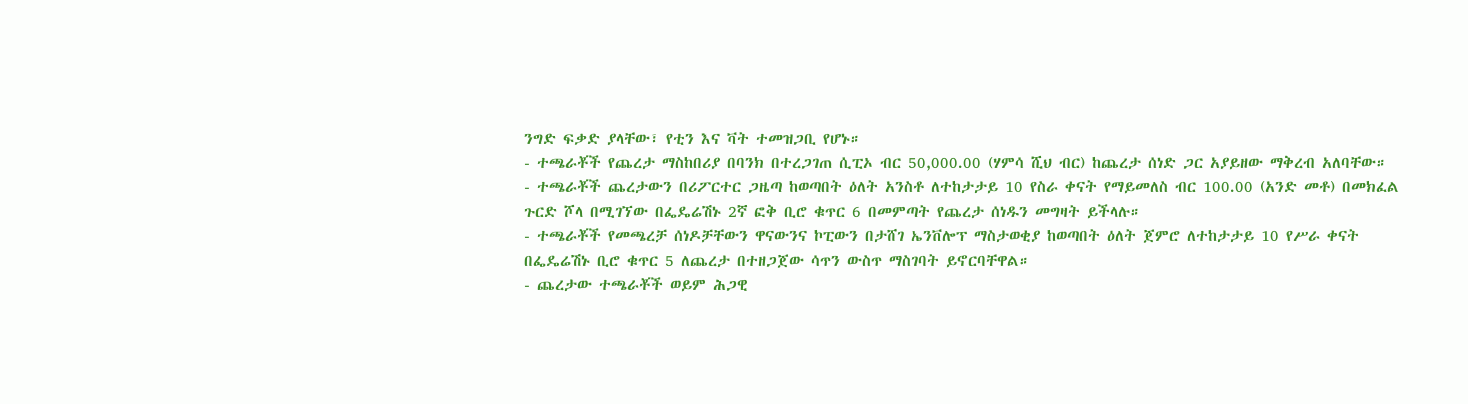ንግድ ፍቃድ ያላቸው፣ የቲን እና ቫት ተመዝጋቢ የሆኑ።
- ተጫራቾች የጨረታ ማስከበሪያ በባንክ በተረጋገጠ ሲፒኦ ብር 50,000.00 (ሃምሳ ሺህ ብር) ከጨረታ ሰነድ ጋር አያይዘው ማቅረብ አለባቸው።
- ተጫራቾች ጨረታውን በሪፖርተር ጋዜጣ ከወጣበት ዕለት አንስቶ ለተከታታይ 10 የስራ ቀናት የማይመለስ ብር 100.00 (አንድ መቶ) በመክፈል ጉርድ ሾላ በሚገኘው በፌዴሬሽኑ 2ኛ ፎቅ ቢሮ ቁጥር 6 በመምጣት የጨረታ ሰነዱን መግዛት ይችላሉ።
- ተጫራቾች የመጫረቻ ሰነዶቻቸውን ዋናውንና ኮፒውን በታሸገ ኤንቨሎፕ ማስታወቂያ ከወጣበት ዕለት ጀምሮ ለተከታታይ 10 የሥራ ቀናት በፌዴሬሽኑ ቢሮ ቁጥር 5 ለጨረታ በተዘጋጀው ሳጥን ውስጥ ማስገባት ይኖርባቸዋል።
- ጨረታው ተጫራቾች ወይም ሕጋዊ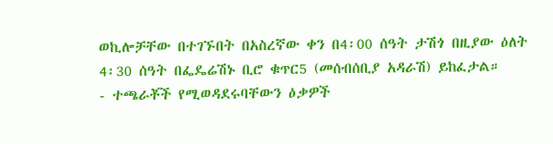ወኪሎቻቸው በተገኙበት በአስረኛው ቀን በ4፡00 ሰዓት ታሽጎ በዚያው ዕለት 4፡30 ሰዓት በፌዴሬሽኑ ቢሮ ቁጥር5 (መሰብሰቢያ አዳራሽ) ይከፈታል።
- ተጫራቾች የሚወዳደሩባቸውን ዕቃዎች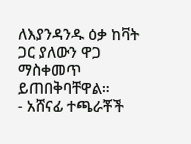ለእያንዳንዱ ዕቃ ከቫት ጋር ያለውን ዋጋ ማስቀመጥ ይጠበቅባቸዋል።
- አሸናፊ ተጫራቾች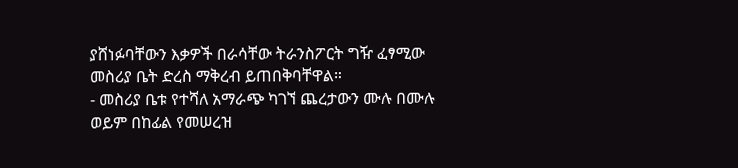ያሸነፉባቸውን እቃዎች በራሳቸው ትራንስፖርት ግዥ ፈፃሚው መስሪያ ቤት ድረስ ማቅረብ ይጠበቅባቸዋል።
- መስሪያ ቤቱ የተሻለ አማራጭ ካገኘ ጨረታውን ሙሉ በሙሉ ወይም በከፊል የመሠረዝ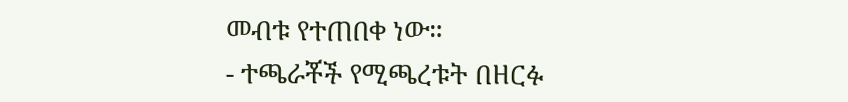መብቱ የተጠበቀ ነው።
- ተጫራቾች የሚጫረቱት በዘርፉ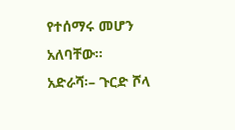የተሰማሩ መሆን አለባቸው።
አድራሻ፡– ጉርድ ሾላ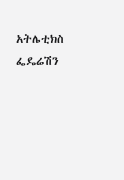አትሌቲክስ ፌዴሬሽን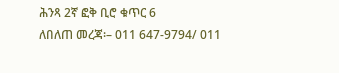ሕንጻ 2ኛ ፎቅ ቢሮ ቁጥር 6
ለበለጠ መረጃ፡– 011 647-9794/ 011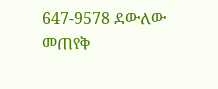647-9578 ደውለው መጠየቅ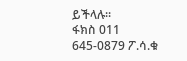ይችላሉ።
ፋክስ 011 645-0879 ፖ.ሳ.ቁ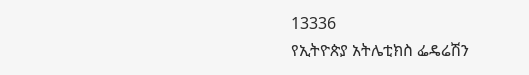13336
የኢትዮጵያ አትሌቲክስ ፌዴሬሽን